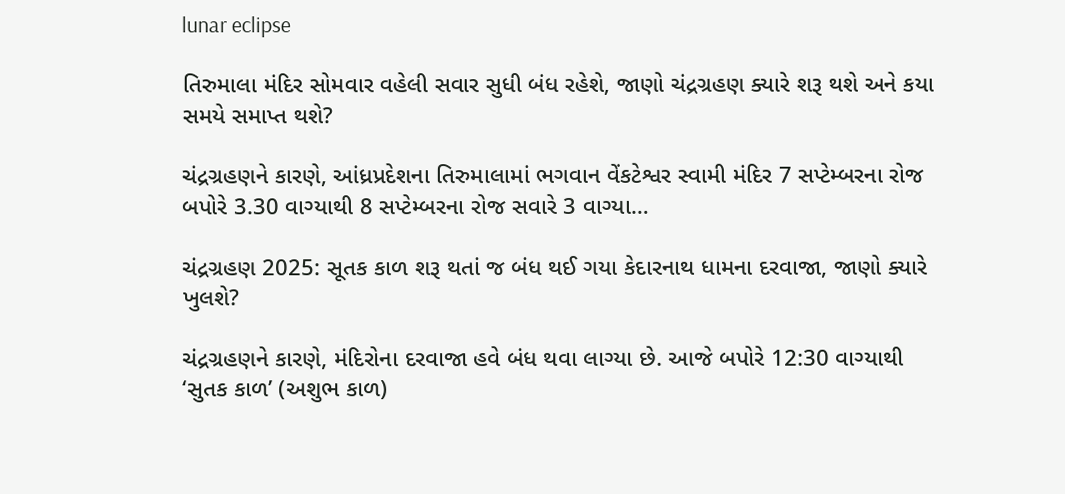lunar eclipse

તિરુમાલા મંદિર સોમવાર વહેલી સવાર સુધી બંધ રહેશે, જાણો ચંદ્રગ્રહણ ક્યારે શરૂ થશે અને કયા સમયે સમાપ્ત થશે?

ચંદ્રગ્રહણને કારણે, આંધ્રપ્રદેશના તિરુમાલામાં ભગવાન વેંકટેશ્વર સ્વામી મંદિર 7 સપ્ટેમ્બરના રોજ બપોરે 3.30 વાગ્યાથી 8 સપ્ટેમ્બરના રોજ સવારે 3 વાગ્યા…

ચંદ્રગ્રહણ 2025: સૂતક કાળ શરૂ થતાં જ બંધ થઈ ગયા કેદારનાથ ધામના દરવાજા, જાણો ક્યારે ખુલશે?

ચંદ્રગ્રહણને કારણે, મંદિરોના દરવાજા હવે બંધ થવા લાગ્યા છે. આજે બપોરે 12:30 વાગ્યાથી ‘સુતક કાળ’ (અશુભ કાળ)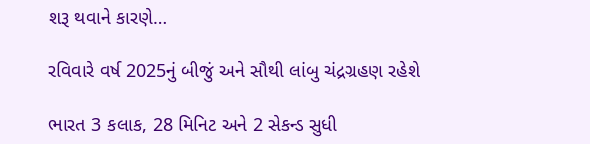શરૂ થવાને કારણે…

રવિવારે વર્ષ 2025નું બીજું અને સૌથી લાંબુ ચંદ્રગ્રહણ રહેશે

ભારત 3 કલાક, 28 મિનિટ અને 2 સેકન્ડ સુધી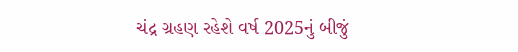ચંદ્ર ગ્રહણ રહેશે વર્ષ 2025નું બીજું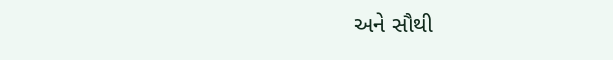અને સૌથી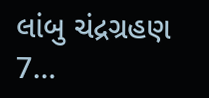લાંબુ ચંદ્રગ્રહણ 7…